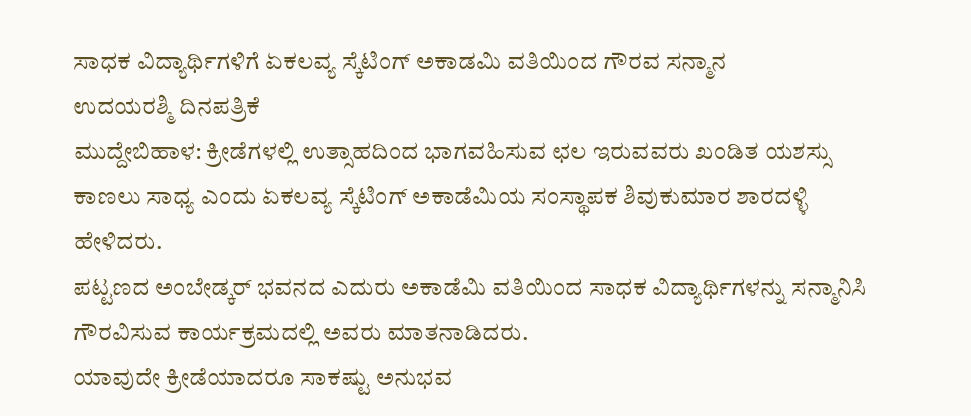ಸಾಧಕ ವಿದ್ಯಾರ್ಥಿಗಳಿಗೆ ಏಕಲವ್ಯ ಸ್ಕೆಟಿಂಗ್ ಅಕಾಡಮಿ ವತಿಯಿಂದ ಗೌರವ ಸನ್ಮಾನ
ಉದಯರಶ್ಮಿ ದಿನಪತ್ರಿಕೆ
ಮುದ್ದೇಬಿಹಾಳ: ಕ್ರೀಡೆಗಳಲ್ಲಿ ಉತ್ಸಾಹದಿಂದ ಭಾಗವಹಿಸುವ ಛಲ ಇರುವವರು ಖಂಡಿತ ಯಶಸ್ಸು ಕಾಣಲು ಸಾಧ್ಯ ಎಂದು ಏಕಲವ್ಯ ಸ್ಕೆಟಿಂಗ್ ಅಕಾಡೆಮಿಯ ಸಂಸ್ಥಾಪಕ ಶಿವುಕುಮಾರ ಶಾರದಳ್ಳಿ ಹೇಳಿದರು.
ಪಟ್ಟಣದ ಅಂಬೇಡ್ಕರ್ ಭವನದ ಎದುರು ಅಕಾಡೆಮಿ ವತಿಯಿಂದ ಸಾಧಕ ವಿದ್ಯಾರ್ಥಿಗಳನ್ನು ಸನ್ಮಾನಿಸಿ ಗೌರವಿಸುವ ಕಾರ್ಯಕ್ರಮದಲ್ಲಿ ಅವರು ಮಾತನಾಡಿದರು.
ಯಾವುದೇ ಕ್ರೀಡೆಯಾದರೂ ಸಾಕಷ್ಟು ಅನುಭವ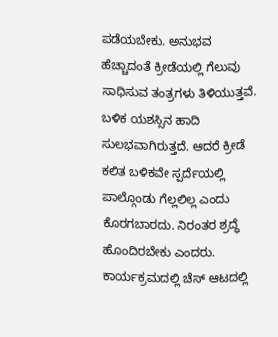ಪಡೆಯಬೇಕು. ಅನುಭವ ಹೆಚ್ಚಾದಂತೆ ಕ್ರೀಡೆಯಲ್ಲಿ ಗೆಲುವು ಸಾಧಿಸುವ ತಂತ್ರಗಳು ತಿಳಿಯುತ್ತವೆ. ಬಳಿಕ ಯಶಸ್ಸಿನ ಹಾದಿ ಸುಲಭವಾಗಿರುತ್ತದೆ. ಆದರೆ ಕ್ರೀಡೆ ಕಲಿತ ಬಳಿಕವೇ ಸ್ಪರ್ದೆಯಲ್ಲಿ ಪಾಲ್ಗೊಂಡು ಗೆಲ್ಲಲಿಲ್ಲ ಎಂದು ಕೊರಗಬಾರದು. ನಿರಂತರ ಶ್ರದ್ಧೆ ಹೊಂದಿರಬೇಕು ಎಂದರು.
ಕಾರ್ಯಕ್ರಮದಲ್ಲಿ ಚೆಸ್ ಆಟದಲ್ಲಿ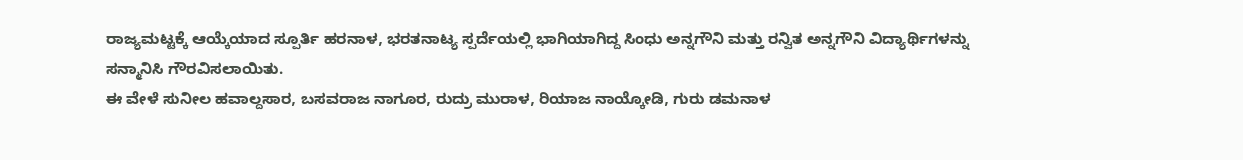ರಾಜ್ಯಮಟ್ಟಕ್ಕೆ ಆಯ್ಕೆಯಾದ ಸ್ಪೂರ್ತಿ ಹರನಾಳ, ಭರತನಾಟ್ಯ ಸ್ಪರ್ದೆಯಲ್ಲಿ ಭಾಗಿಯಾಗಿದ್ದ ಸಿಂಧು ಅನ್ನಗೌನಿ ಮತ್ತು ರನ್ವಿತ ಅನ್ನಗೌನಿ ವಿದ್ಯಾರ್ಥಿಗಳನ್ನು ಸನ್ಮಾನಿಸಿ ಗೌರವಿಸಲಾಯಿತು.
ಈ ವೇಳೆ ಸುನೀಲ ಹವಾಲ್ದಸಾರ, ಬಸವರಾಜ ನಾಗೂರ, ರುದ್ರು ಮುರಾಳ, ರಿಯಾಜ ನಾಯ್ಕೋಡಿ, ಗುರು ಡಮನಾಳ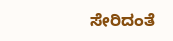ಸೇರಿದಂತೆ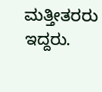ಮತ್ತೀತರರು ಇದ್ದರು.